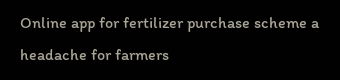Online app for fertilizer purchase scheme a headache for farmers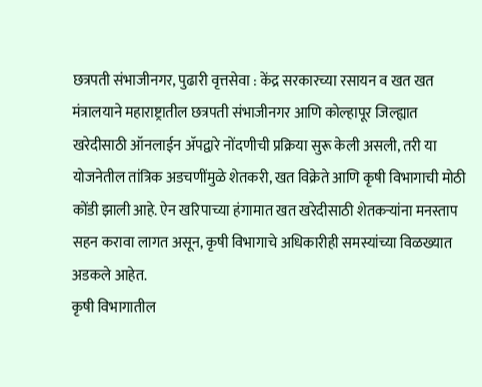छत्रपती संभाजीनगर, पुढारी वृत्तसेवा : केंद्र सरकारच्या रसायन व खत खत मंत्रालयाने महाराष्ट्रातील छत्रपती संभाजीनगर आणि कोल्हापूर जिल्ह्यात खरेदीसाठी ऑनलाईन ॲपद्वारे नोंदणीची प्रक्रिया सुरू केली असली, तरी या योजनेतील तांत्रिक अडचणींमुळे शेतकरी, खत विक्रेते आणि कृषी विभागाची मोठी कोंडी झाली आहे. ऐन खरिपाच्या हंगामात खत खरेदीसाठी शेतकऱ्यांना मनस्ताप सहन करावा लागत असून, कृषी विभागाचे अधिकारीही समस्यांच्या विळख्यात अडकले आहेत.
कृषी विभागातील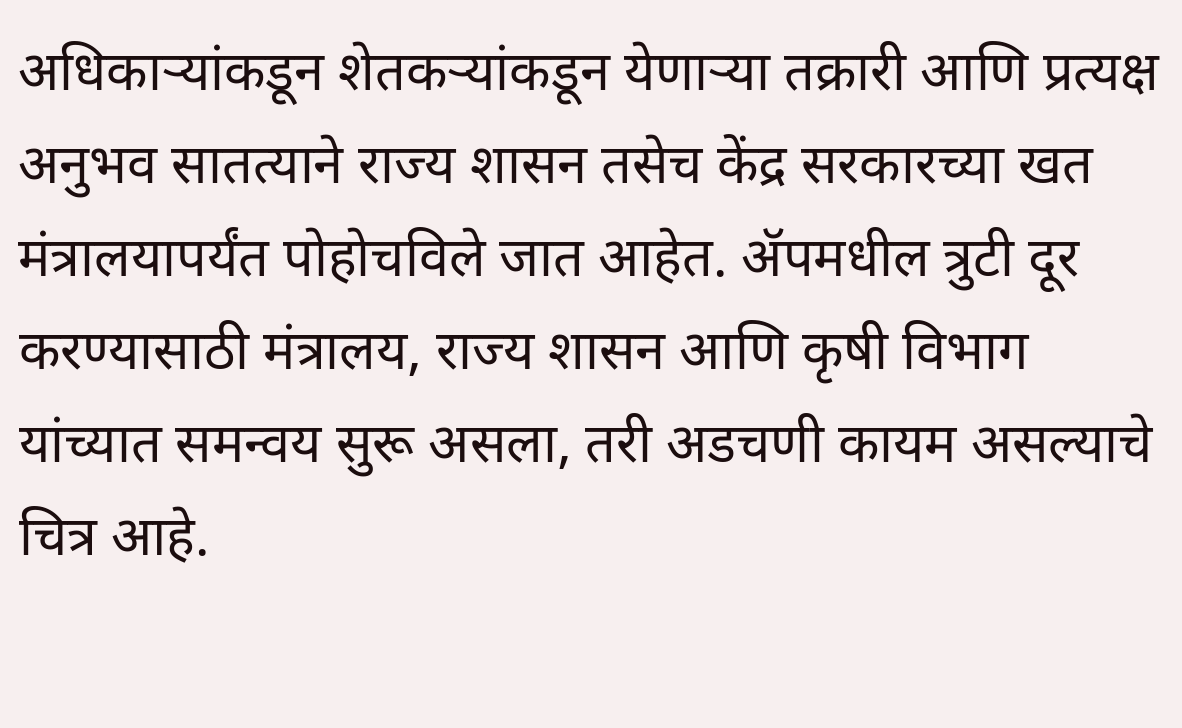अधिकाऱ्यांकडून शेतकऱ्यांकडून येणाऱ्या तक्रारी आणि प्रत्यक्ष अनुभव सातत्याने राज्य शासन तसेच केंद्र सरकारच्या खत मंत्रालयापर्यंत पोहोचविले जात आहेत. ॲपमधील त्रुटी दूर करण्यासाठी मंत्रालय, राज्य शासन आणि कृषी विभाग यांच्यात समन्वय सुरू असला, तरी अडचणी कायम असल्याचे चित्र आहे.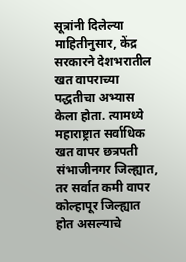सूत्रांनी दिलेल्या माहितीनुसार, केंद्र सरकारने देशभरातील खत वापराच्या पद्धतीचा अभ्यास केला होता. त्यामध्ये महाराष्ट्रात सर्वाधिक खत वापर छत्रपती संभाजीनगर जिल्ह्यात, तर सर्वात कमी वापर कोल्हापूर जिल्ह्यात होत असल्याचे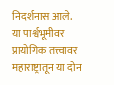निदर्शनास आले.
या पार्श्वभूमीवर प्रायोगिक तत्त्वावर महाराष्ट्रातून या दोन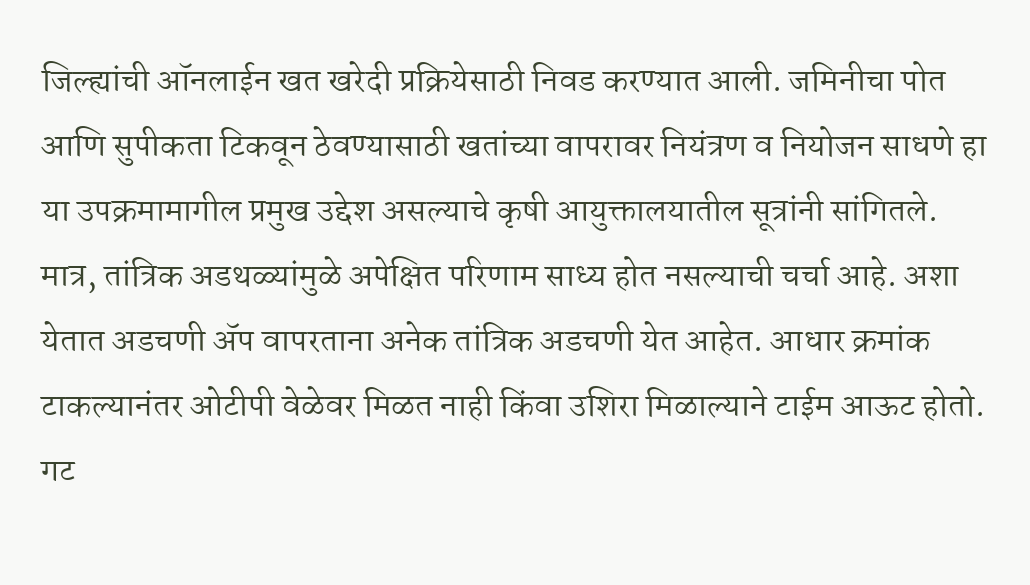जिल्ह्यांची ऑनलाईन खत खरेदी प्रक्रियेसाठी निवड करण्यात आली. जमिनीचा पोत आणि सुपीकता टिकवून ठेवण्यासाठी खतांच्या वापरावर नियंत्रण व नियोजन साधणे हा या उपक्रमामागील प्रमुख उद्देश असल्याचे कृषी आयुक्तालयातील सूत्रांनी सांगितले.
मात्र, तांत्रिक अडथळ्यांमुळे अपेक्षित परिणाम साध्य होत नसल्याची चर्चा आहे. अशा येतात अडचणी ॲप वापरताना अनेक तांत्रिक अडचणी येत आहेत. आधार क्रमांक टाकल्यानंतर ओटीपी वेळेवर मिळत नाही किंवा उशिरा मिळाल्याने टाईम आऊट होतो. गट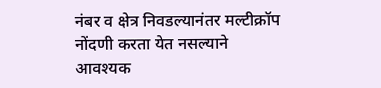नंबर व क्षेत्र निवडल्यानंतर मल्टीक्रॉप नोंदणी करता येत नसल्याने आवश्यक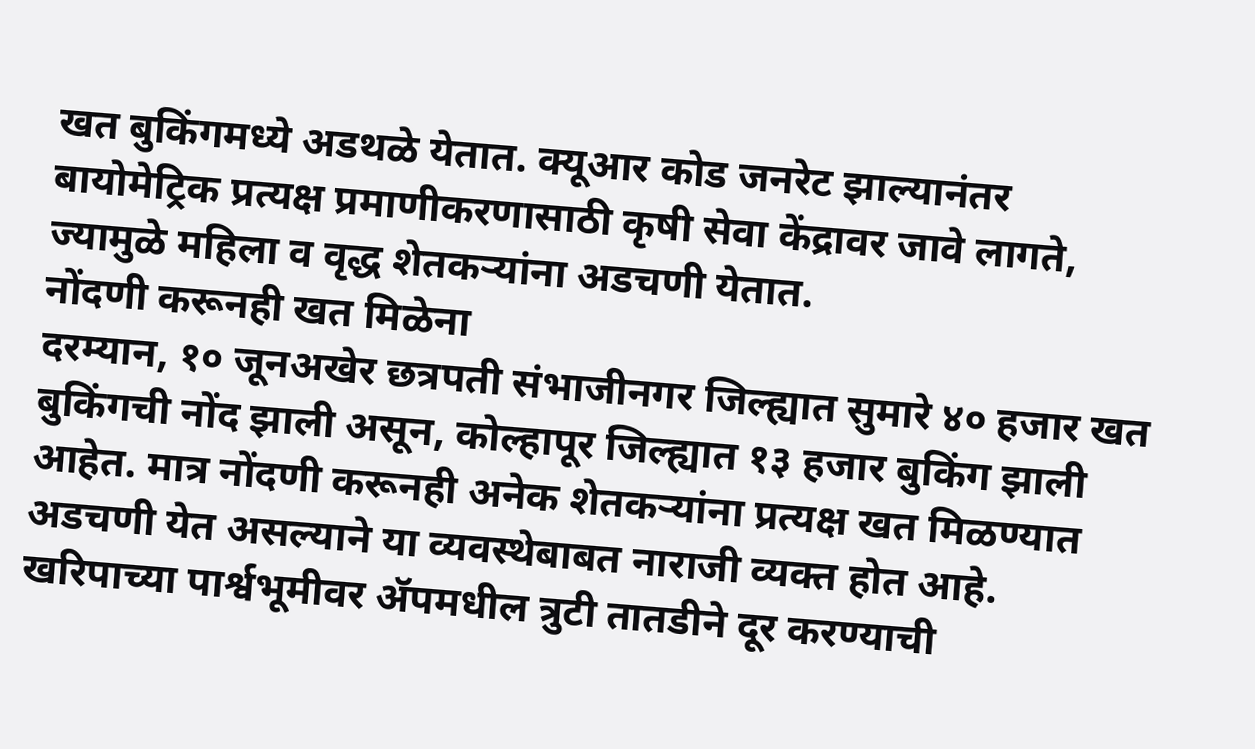खत बुकिंगमध्ये अडथळे येतात. क्यूआर कोड जनरेट झाल्यानंतर बायोमेट्रिक प्रत्यक्ष प्रमाणीकरणासाठी कृषी सेवा केंद्रावर जावे लागते, ज्यामुळे महिला व वृद्ध शेतकऱ्यांना अडचणी येतात.
नोंदणी करूनही खत मिळेना
दरम्यान, १० जूनअखेर छत्रपती संभाजीनगर जिल्ह्यात सुमारे ४० हजार खत बुकिंगची नोंद झाली असून, कोल्हापूर जिल्ह्यात १३ हजार बुकिंग झाली आहेत. मात्र नोंदणी करूनही अनेक शेतकऱ्यांना प्रत्यक्ष खत मिळण्यात अडचणी येत असल्याने या व्यवस्थेबाबत नाराजी व्यक्त होत आहे. खरिपाच्या पार्श्वभूमीवर ॲपमधील त्रुटी तातडीने दूर करण्याची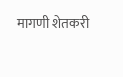मागणी शेतकरी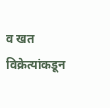व खत विक्रेत्यांकडून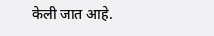केली जात आहे.